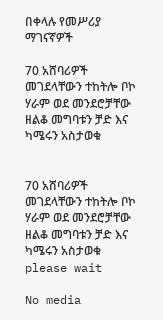በቀላሉ የመሥሪያ ማገናኛዎች

70 አሸባሪዎች መገደላቸውን ተከትሎ ቦኮ ሃራም ወደ መንደሮቻቸው ዘልቆ መግባቱን ቻድ እና ካሜሩን አስታወቁ


70 አሸባሪዎች መገደላቸውን ተከትሎ ቦኮ ሃራም ወደ መንደሮቻቸው ዘልቆ መግባቱን ቻድ እና ካሜሩን አስታወቁ
please wait

No media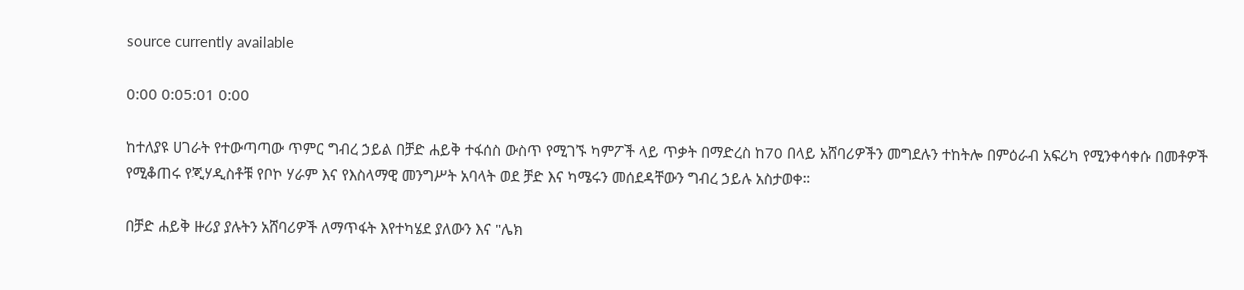source currently available

0:00 0:05:01 0:00

ከተለያዩ ሀገራት የተውጣጣው ጥምር ግብረ ኃይል በቻድ ሐይቅ ተፋሰስ ውስጥ የሚገኙ ካምፖች ላይ ጥቃት በማድረስ ከ70 በላይ አሸባሪዎችን መግደሉን ተከትሎ በምዕራብ አፍሪካ የሚንቀሳቀሱ በመቶዎች የሚቆጠሩ የጂሃዲስቶቹ የቦኮ ሃራም እና የእስላማዊ መንግሥት አባላት ወደ ቻድ እና ካሜሩን መሰደዳቸውን ግብረ ኃይሉ አስታወቀ።

በቻድ ሐይቅ ዙሪያ ያሉትን አሸባሪዎች ለማጥፋት እየተካሄደ ያለውን እና "ሌክ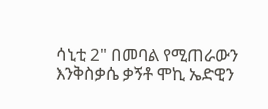ሳኒቲ 2" በመባል የሚጠራውን እንቅስቃሴ ቃኝቶ ሞኪ ኤድዊን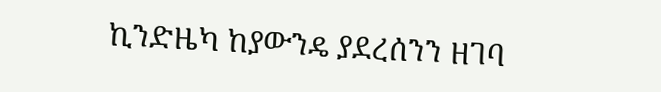ኪንድዜካ ከያውንዴ ያደረሰንን ዘገባ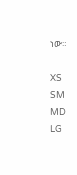ነው።

XS
SM
MD
LG